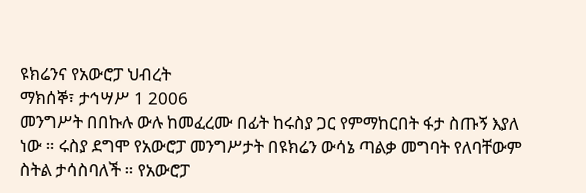ዩክሬንና የአውሮፓ ህብረት
ማክሰኞ፣ ታኅሣሥ 1 2006
መንግሥት በበኩሉ ውሉ ከመፈረሙ በፊት ከሩስያ ጋር የምማከርበት ፋታ ስጡኝ እያለ ነው ። ሩስያ ደግሞ የአውሮፓ መንግሥታት በዩክሬን ውሳኔ ጣልቃ መግባት የለባቸውም ስትል ታሳስባለች ። የአውሮፓ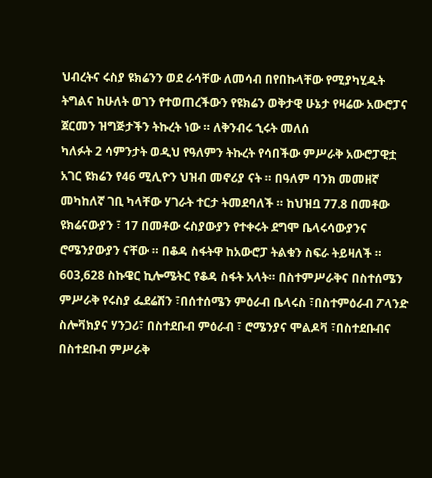ህብረትና ሩስያ ዩክሬንን ወደ ራሳቸው ለመሳብ በየበኩላቸው የሚያካሂዱት ትግልና ከሁለት ወገን የተወጠረችውን የዩክሬን ወቅታዊ ሁኔታ የዛሬው አውሮፓና ጀርመን ዝግጅታችን ትኩረት ነው ። ለቅንብሩ ኂሩት መለሰ
ካለፉት 2 ሳምንታት ወዲህ የዓለምን ትኩረት የሳበችው ምሥራቅ አውሮፓዊቷ አገር ዩክሬን የ46 ሚሊዮን ህዝብ መኖሪያ ናት ። በዓለም ባንክ መመዘኛ መካከለኛ ገቢ ካላቸው ሃገራት ተርታ ትመደባለች ። ከህዝቧ 77.8 በመቶው ዩክሬናውያን ፣ 17 በመቶው ሩስያውያን የተቀሩት ደግሞ ቤላሩሳውያንና ሮሜንያውያን ናቸው ። በቆዳ ስፋትዋ ከአውሮፓ ትልቁን ስፍራ ትይዛለች ። 603,628 ስኩዌር ኪሎሜትር የቆዳ ስፋት አላት። በስተምሥራቅና በስተሰሜን ምሥራቅ የሩስያ ፌደሬሽን ፣በሰተሰሜን ምዕራብ ቤላሩስ ፣በስተምዕራብ ፖላንድ ስሎቫክያና ሃንጋሪ፣ በስተደቡብ ምዕራብ ፣ ሮሜንያና ሞልዶቫ ፣በስተደቡብና በስተደቡብ ምሥራቅ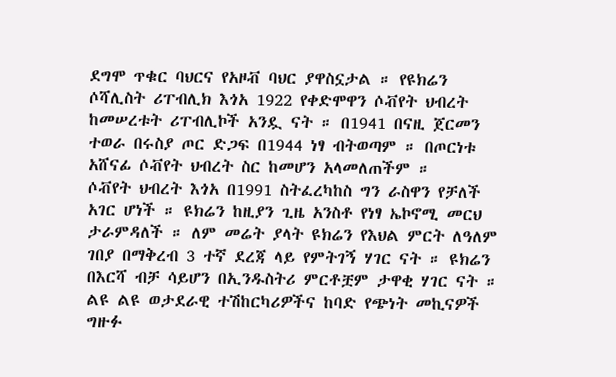ደግሞ ጥቁር ባህርና የአዞቭ ባህር ያዋስኗታል ። የዩክሬን ሶሻሊስት ሪፐብሊክ እጎአ 1922 የቀድሞዋን ሶቭየት ህብረት ከመሠረቱት ሪፐብሊኮች አንዷ ናት ። በ1941 በናዚ ጀርመን ተወራ በሩስያ ጦር ድጋፍ በ1944 ነፃ ብትወጣም ። በጦርነቱ አሸናፊ ሶቭየት ህብረት ስር ከመሆን አላመለጠችም ።
ሶቭየት ህብረት እጎአ በ1991 ስትፈረካከስ ግን ራስዋን የቻለች አገር ሆነች ። ዩክሬን ከዚያን ጊዜ አንስቶ የነፃ ኤኮኖሚ መርህ ታራምዳለች ። ለም መሬት ያላት ዩክሬን የእህል ምርት ለዓለም ገበያ በማቅረብ 3 ተኛ ደረጃ ላይ የምትገኝ ሃገር ናት ። ዩክሬን በእርሻ ብቻ ሳይሆን በኢንዱስትሪ ምርቶቿም ታዋቂ ሃገር ናት ። ልዩ ልዩ ወታደራዊ ተሽከርካሪዎችና ከባድ የጭነት መኪናዎች ግዙፉ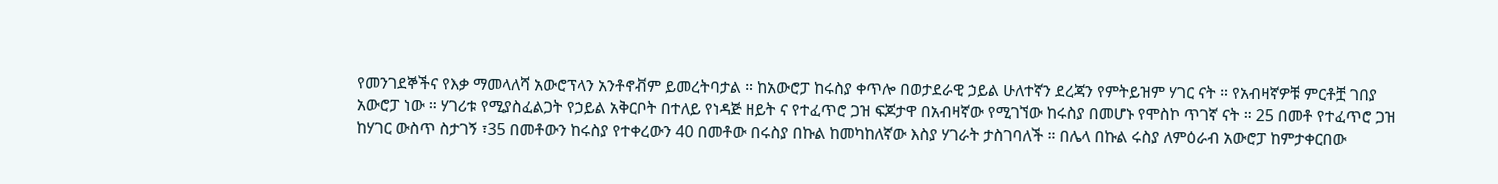የመንገደኞችና የእቃ ማመላለሻ አውሮፕላን አንቶኖቭም ይመረትባታል ። ከአውሮፓ ከሩስያ ቀጥሎ በወታደራዊ ኃይል ሁለተኛን ደረጃን የምትይዝም ሃገር ናት ። የአብዛኛዎቹ ምርቶቿ ገበያ አውሮፓ ነው ። ሃገሪቱ የሚያስፈልጋት የኃይል አቅርቦት በተለይ የነዳጅ ዘይት ና የተፈጥሮ ጋዝ ፍጆታዋ በአብዛኛው የሚገኘው ከሩስያ በመሆኑ የሞስኮ ጥገኛ ናት ። 25 በመቶ የተፈጥሮ ጋዝ ከሃገር ውስጥ ስታገኝ ፣35 በመቶውን ከሩስያ የተቀረውን 40 በመቶው በሩስያ በኩል ከመካከለኛው እስያ ሃገራት ታስገባለች ። በሌላ በኩል ሩስያ ለምዕራብ አውሮፓ ከምታቀርበው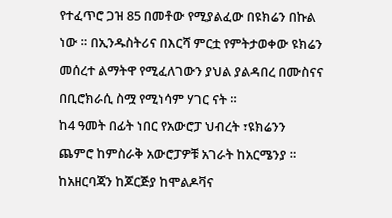የተፈጥሮ ጋዝ 85 በመቶው የሚያልፈው በዩክሬን በኩል ነው ። በኢንዱስትሪና በእርሻ ምርቷ የምትታወቀው ዩክሬን መሰረተ ልማትዋ የሚፈለገውን ያህል ያልዳበረ በሙስናና በቢሮክራሲ ስሟ የሚነሳም ሃገር ናት ።
ከ4 ዓመት በፊት ነበር የአውሮፓ ህብረት ፣ዩክሬንን ጨምሮ ከምስራቅ አውሮፓዎቹ አገራት ከአርሜንያ ። ከአዘርባጃን ከጆርጅያ ከሞልዶቫና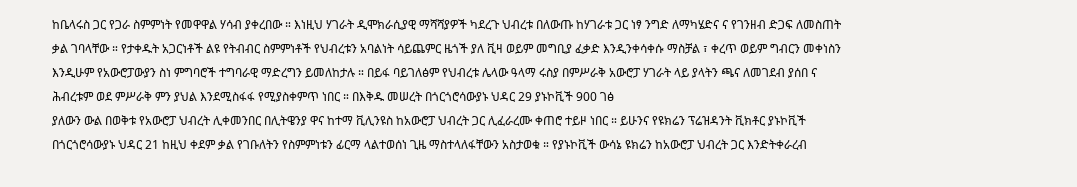ከቤላሩስ ጋር የጋራ ስምምነት የመዋዋል ሃሳብ ያቀረበው ። እነዚህ ሃገራት ዲሞክራሲያዊ ማሻሻያዎች ካደረጉ ህብረቱ በለውጡ ከሃገራቱ ጋር ነፃ ንግድ ለማካሄድና ና የገንዘብ ድጋፍ ለመስጠት ቃል ገባላቸው ። የታቀዱት አጋርነቶች ልዩ የትብብር ስምምነቶች የህብረቱን አባልነት ሳይጨምር ዜጎች ያለ ቪዛ ወይም መግቢያ ፈቃድ እንዲንቀሳቀሱ ማስቻል ፣ ቀረጥ ወይም ግብርን መቀነስን እንዲሁም የአውሮፓውያን ስነ ምግባሮች ተግባራዊ ማድረግን ይመለከታሉ ። በይፋ ባይገለፅም የህብረቱ ሌላው ዓላማ ሩስያ በምሥራቅ አውሮፓ ሃገራት ላይ ያላትን ጫና ለመገደብ ያሰበ ና ሕብረቱም ወደ ምሥራቅ ምን ያህል እንደሚስፋፋ የሚያስቀምጥ ነበር ። በእቅዱ መሠረት በጎርጎሮሳውያኑ ህዳር 29 ያኑኮቪች 900 ገፅ
ያለውን ውል በወቅቱ የአውሮፓ ህብረት ሊቀመንበር በሊትዌንያ ዋና ከተማ ቪሊንዩስ ከአውሮፓ ህብረት ጋር ሊፈራረሙ ቀጠሮ ተይዞ ነበር ። ይሁንና የዩክሬን ፕሬዝዳንት ቪክቶር ያኑኮቪች በጎርጎሮሳውያኑ ህዳር 21 ከዚህ ቀደም ቃል የገቡለትን የስምምነቱን ፊርማ ላልተወሰነ ጊዜ ማስተላለፋቸውን አስታወቁ ። የያኑኮቪች ውሳኔ ዩክሬን ከአውሮፓ ህብረት ጋር እንድትቀራረብ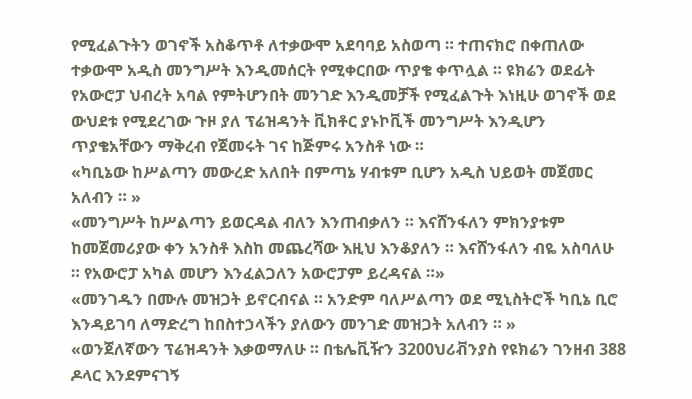የሚፈልጉትን ወገኖች አስቆጥቶ ለተቃውሞ አደባባይ አስወጣ ። ተጠናክሮ በቀጠለው ተቃውሞ አዲስ መንግሥት እንዲመሰርት የሚቀርበው ጥያቄ ቀጥሏል ። ዩክሬን ወደፊት የአውሮፓ ህብረት አባል የምትሆንበት መንገድ እንዲመቻች የሚፈልጉት እነዚሁ ወገኖች ወደ ውህደቱ የሚደረገው ጉዞ ያለ ፕሬዝዳንት ቪክቶር ያኑኮቪች መንግሥት እንዲሆን ጥያቄአቸውን ማቅረብ የጀመሩት ገና ከጅምሩ አንስቶ ነው ።
«ካቢኔው ከሥልጣን መውረድ አለበት በምጣኔ ሃብቱም ቢሆን አዲስ ህይወት መጀመር አለብን ። »
«መንግሥት ከሥልጣን ይወርዳል ብለን እንጠብቃለን ። እናሸንፋለን ምክንያቱም ከመጀመሪያው ቀን አንስቶ እስከ መጨረሻው እዚህ እንቆያለን ። እናሸንፋለን ብዬ አስባለሁ ። የአውሮፓ አካል መሆን እንፈልጋለን አውሮፓም ይረዳናል ።»
«መንገዱን በሙሉ መዝጋት ይኖርብናል ። አንድም ባለሥልጣን ወደ ሚኒስትሮች ካቢኔ ቢሮ እንዳይገባ ለማድረግ ከበስተኃላችን ያለውን መንገድ መዝጋት አለብን ። »
«ወንጀለኛውን ፕሬዝዳንት እቃወማለሁ ። በቴሌቪዥን 3200ህሪቭንያስ የዩክሬን ገንዘብ 388 ዶላር እንደምናገኝ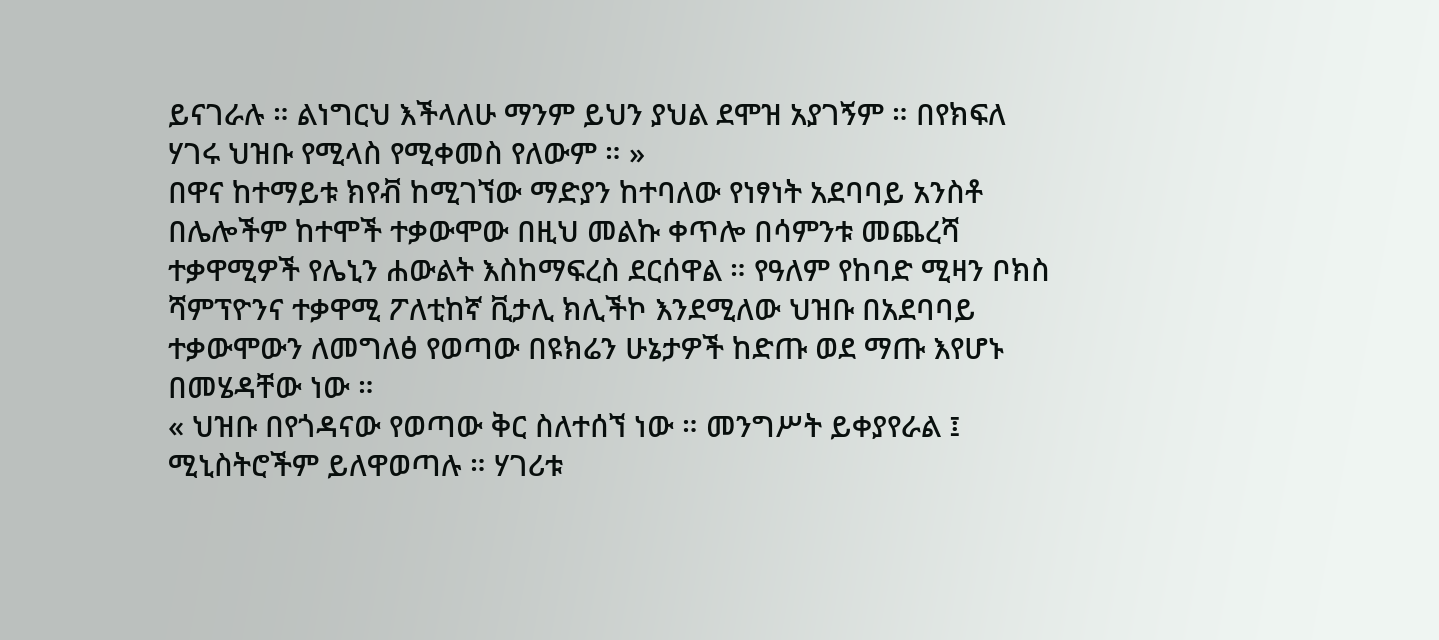ይናገራሉ ። ልነግርህ እችላለሁ ማንም ይህን ያህል ደሞዝ አያገኝም ። በየክፍለ ሃገሩ ህዝቡ የሚላስ የሚቀመስ የለውም ። »
በዋና ከተማይቱ ክየቭ ከሚገኘው ማድያን ከተባለው የነፃነት አደባባይ አንስቶ በሌሎችም ከተሞች ተቃውሞው በዚህ መልኩ ቀጥሎ በሳምንቱ መጨረሻ ተቃዋሚዎች የሌኒን ሐውልት እስከማፍረስ ደርሰዋል ። የዓለም የከባድ ሚዛን ቦክስ ሻምፕዮንና ተቃዋሚ ፖለቲከኛ ቪታሊ ክሊችኮ እንደሚለው ህዝቡ በአደባባይ ተቃውሞውን ለመግለፅ የወጣው በዩክሬን ሁኔታዎች ከድጡ ወደ ማጡ እየሆኑ በመሄዳቸው ነው ።
« ህዝቡ በየጎዳናው የወጣው ቅር ስለተሰኘ ነው ። መንግሥት ይቀያየራል ፤ ሚኒስትሮችም ይለዋወጣሉ ። ሃገሪቱ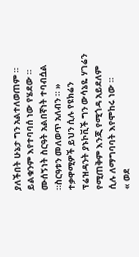ያለችበት ሁኔታ ግን አልተለወጠም ። ይልቁንም እየተባባሰ ነው የሄደው ። ሙሰኝነት ስርዓት አልበኛነት ተባብሷል ።ስርዓቱን መለወጥ አለብን ። »
ተቃዋሚዎች ይህን ሲሉ የዩክሬን ፕሬዝዳንት ያኑኮቪች ግን ውሳኔዬ ሃገሬን የሚጠቅም እንጂ የሚጎዳ አይደለም ሲሉ ለማግባባት እየሞከሩ ነው ።
« ወደ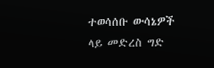ተወሳሰቡ ውሳኔዎች ላይ መድረስ ግድ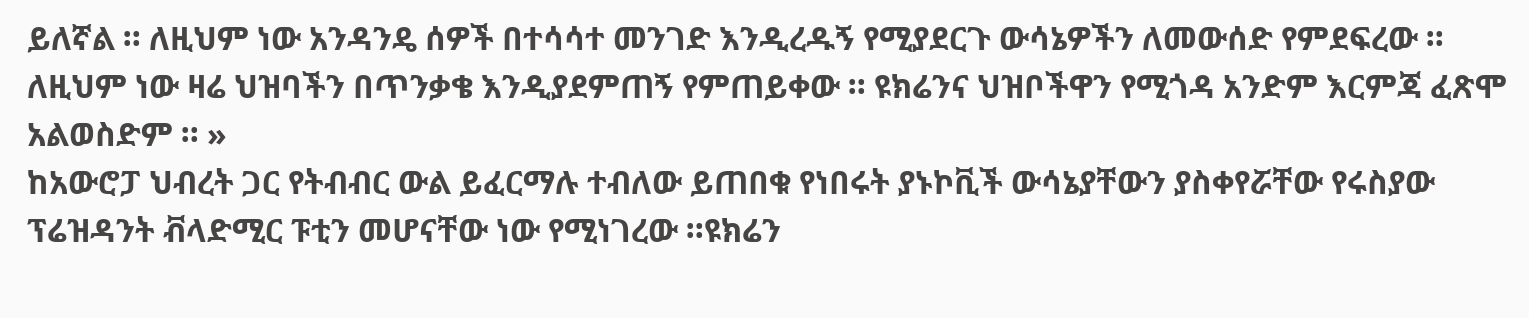ይለኛል ። ለዚህም ነው አንዳንዴ ሰዎች በተሳሳተ መንገድ እንዲረዱኝ የሚያደርጉ ውሳኔዎችን ለመውሰድ የምደፍረው ። ለዚህም ነው ዛሬ ህዝባችን በጥንቃቄ እንዲያደምጠኝ የምጠይቀው ። ዩክሬንና ህዝቦችዋን የሚጎዳ አንድም እርምጃ ፈጽሞ አልወስድም ። »
ከአውሮፓ ህብረት ጋር የትብብር ውል ይፈርማሉ ተብለው ይጠበቁ የነበሩት ያኑኮቪች ውሳኔያቸውን ያስቀየሯቸው የሩስያው ፕሬዝዳንት ቭላድሚር ፑቲን መሆናቸው ነው የሚነገረው ።ዩክሬን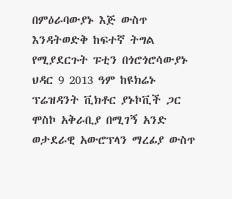በምዕራባውያኑ እጅ ውስጥ እንዳትወድቅ ከፍተኛ ትግል የሚያደርጉት ፑቲን በጎሮጎሮሳውያኑ ህዳር 9 2013 ዓም ከዩክሬኑ ፕሬዝዳንት ቪክቶር ያኑኮቪች ጋር ሞስኮ አቅራቢያ በሚገኝ አንድ ወታደራዊ አውሮፕላን ማረፊያ ውስጥ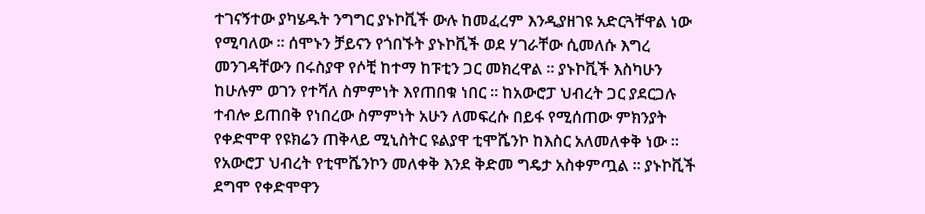ተገናኝተው ያካሄዱት ንግግር ያኑኮቪች ውሉ ከመፈረም እንዲያዘገዩ አድርጓቸዋል ነው የሚባለው ። ሰሞኑን ቻይናን የጎበኙት ያኑኮቪች ወደ ሃገራቸው ሲመለሱ እግረ መንገዳቸውን በሩስያዋ የሶቺ ከተማ ከፑቲን ጋር መክረዋል ። ያኑኮቪች እስካሁን ከሁሉም ወገን የተሻለ ስምምነት እየጠበቁ ነበር ። ከአውሮፓ ህብረት ጋር ያደርጋሉ ተብሎ ይጠበቅ የነበረው ስምምነት አሁን ለመፍረሱ በይፋ የሚሰጠው ምክንያት የቀድሞዋ የዩክሬን ጠቅላይ ሚኒስትር ዩልያዋ ቲሞሼንኮ ከእስር አለመለቀቅ ነው ። የአውሮፓ ህብረት የቲሞሼንኮን መለቀቅ እንደ ቅድመ ግዴታ አስቀምጧል ። ያኑኮቪች ደግሞ የቀድሞዋን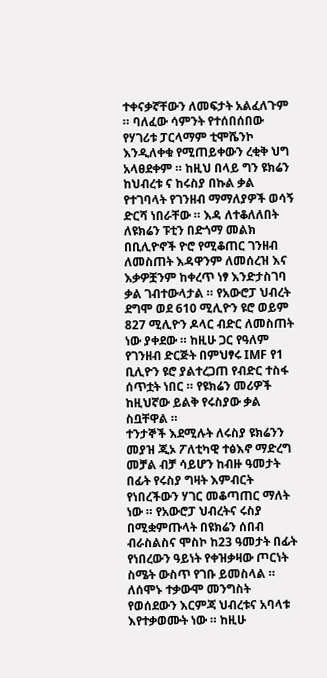ተቀናቃኛቸውን ለመፍታት አልፈለጉም ። ባለፈው ሳምንት የተሰበሰበው የሃገሪቱ ፓርላማም ቲሞሼንኮ እንዲለቀቁ የሚጠይቀውን ረቂቅ ህግ አላፀደቀም ። ከዚህ በላይ ግን ዩክሬን ከህብረቱ ና ከሩስያ በኩል ቃል የተገባላት የገንዘብ ማማለያዎች ወሳኝ ድርሻ ነበራቸው ። እዳ ለተቆለለበት ለዩክሬን ፑቲን በድጎማ መልክ በቢሊዮኖች ዮሮ የሚቆጠር ገንዘብ ለመስጠት እዳዋንም ለመሰረዝ እና እቃዎቿንም ከቀረጥ ነፃ እንድታስገባ ቃል ገብተውላታል ። የአውሮፓ ህብረት ደግሞ ወደ 610 ሚሊዮን ዩሮ ወይም 827 ሚሊዮን ዶላር ብድር ለመስጠት ነው ያቀደው ። ከዚሁ ጋር የዓለም የገንዘብ ድርጅት በምህፃሩ IMF የ1 ቢሊዮን ዩሮ ያልተረጋጠ የብድር ተስፋ ሰጥቷት ነበር ። የዩክሬን መሪዎች ከዚህኛው ይልቅ የሩስያው ቃል ስቧቸዋል ።
ተንታኞች እደሚሉት ለሩስያ ዩክሬንን መያዝ ጂኦ ፖለቲካዊ ተፅእኖ ማድረግ መቻል ብቻ ሳይሆን ከብዙ ዓመታት በፊት የሩስያ ግዛት እምብርት የነበረችውን ሃገር መቆጣጠር ማለት ነው ። የአውሮፓ ህብረትና ሩስያ በሚቋምጡላት በዩክሬን ሰበብ ብራስልስና ሞስኮ ከ23 ዓመታት በፊት የነበረውን ዓይነት የቀዝቃዛው ጦርነት ስሜት ውስጥ የገቡ ይመስላል ። ለሰሞኑ ተቃውሞ መንግስት የወሰደውን እርምጃ ህብረቱና አባላቱ እየተቃወሙት ነው ። ከዚሁ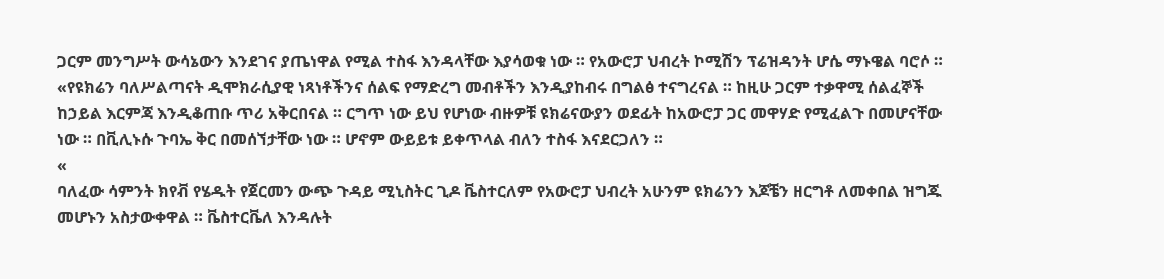ጋርም መንግሥት ውሳኔውን እንደገና ያጤነዋል የሚል ተስፋ እንዳላቸው እያሳወቁ ነው ። የአውሮፓ ህብረት ኮሚሽን ፕሬዝዳንት ሆሴ ማኑዌል ባሮሶ ።
«የዩክሬን ባለሥልጣናት ዲሞክራሲያዊ ነጻነቶችንና ሰልፍ የማድረግ መብቶችን እንዲያከብሩ በግልፅ ተናግረናል ። ከዚሁ ጋርም ተቃዋሚ ሰልፈኞች ከኃይል እርምጃ እንዲቆጠቡ ጥሪ አቅርበናል ። ርግጥ ነው ይህ የሆነው ብዙዎቹ ዩክሬናውያን ወደፊት ከአውሮፓ ጋር መዋሃድ የሚፈልጉ በመሆናቸው ነው ። በቪሊኑሱ ጉባኤ ቅር በመሰኘታቸው ነው ። ሆኖም ውይይቱ ይቀጥላል ብለን ተስፋ እናደርጋለን ።
«
ባለፈው ሳምንት ክየቭ የሄዱት የጀርመን ውጭ ጉዳይ ሚኒስትር ጊዶ ቬስተርለም የአውሮፓ ህብረት አሁንም ዩክሬንን እጆቼን ዘርግቶ ለመቀበል ዝግጁ መሆኑን አስታውቀዋል ። ቬስተርቬለ እንዳሉት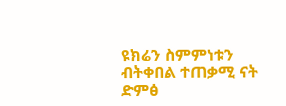ዩክሬን ስምምነቱን ብትቀበል ተጠቃሚ ናት
ድምፅ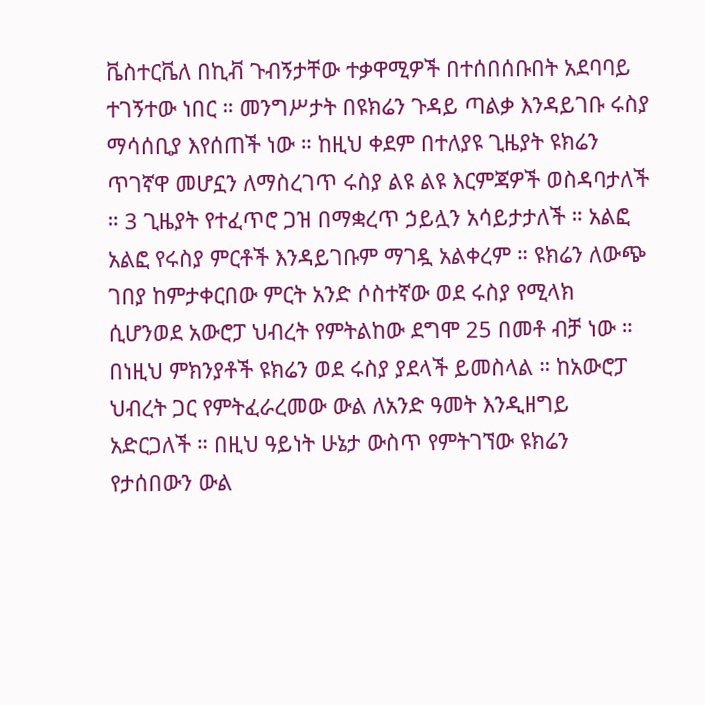ቬስተርቬለ በኪቭ ጉብኝታቸው ተቃዋሚዎች በተሰበሰቡበት አደባባይ ተገኝተው ነበር ። መንግሥታት በዩክሬን ጉዳይ ጣልቃ እንዳይገቡ ሩስያ ማሳሰቢያ እየሰጠች ነው ። ከዚህ ቀደም በተለያዩ ጊዜያት ዩክሬን ጥገኛዋ መሆኗን ለማስረገጥ ሩስያ ልዩ ልዩ እርምጃዎች ወስዳባታለች ። 3 ጊዜያት የተፈጥሮ ጋዝ በማቋረጥ ኃይሏን አሳይታታለች ። አልፎ አልፎ የሩስያ ምርቶች እንዳይገቡም ማገዷ አልቀረም ። ዩክሬን ለውጭ ገበያ ከምታቀርበው ምርት አንድ ሶስተኛው ወደ ሩስያ የሚላክ ሲሆንወደ አውሮፓ ህብረት የምትልከው ደግሞ 25 በመቶ ብቻ ነው ። በነዚህ ምክንያቶች ዩክሬን ወደ ሩስያ ያደላች ይመስላል ። ከአውሮፓ ህብረት ጋር የምትፈራረመው ውል ለአንድ ዓመት እንዲዘግይ አድርጋለች ። በዚህ ዓይነት ሁኔታ ውስጥ የምትገኘው ዩክሬን የታሰበውን ውል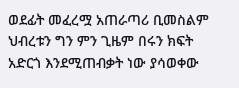ወደፊት መፈረሟ አጠራጣሪ ቢመስልም ህብረቱን ግን ምን ጊዜም በሩን ክፍት አድርጎ እንደሚጠብቃት ነው ያሳወቀው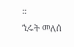።
ኂሩት መለሰ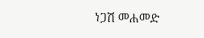ነጋሽ መሐመድ